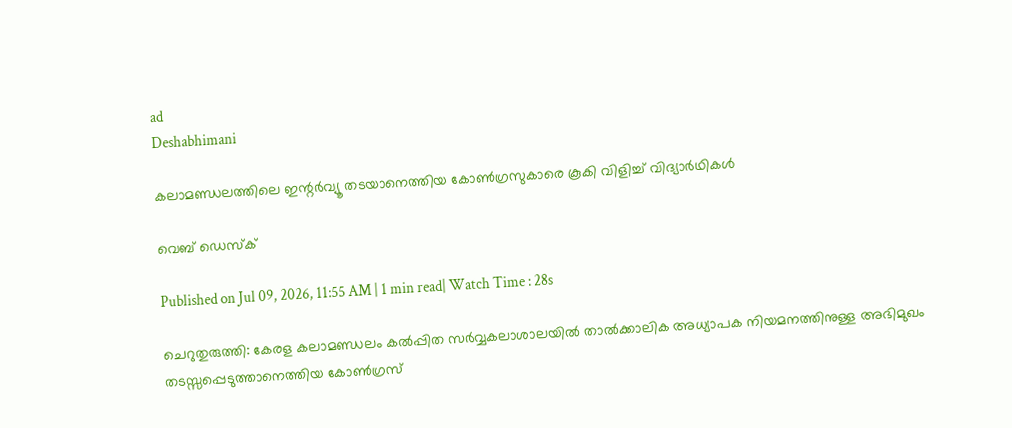ad
Deshabhimani

കലാമണ്ഡലത്തിലെ ഇന്റർവ്യൂ തടയാനെത്തിയ കോൺഗ്രസുകാരെ കൂകി വിളിച്ച് വിദ്യാർഥികൾ

വെബ് ഡെസ്ക്

Published on Jul 09, 2026, 11:55 AM | 1 min read| Watch Time : 28s

ചെറുതുരുത്തി: കേരള കലാമണ്ഡലം കൽപ്പിത സർവ്വകലാശാലയിൽ താൽക്കാലിക അധ്യാപക നിയമനത്തിനുള്ള അഭിമുഖം തടസ്സപ്പെടുത്താനെത്തിയ കോൺഗ്രസ്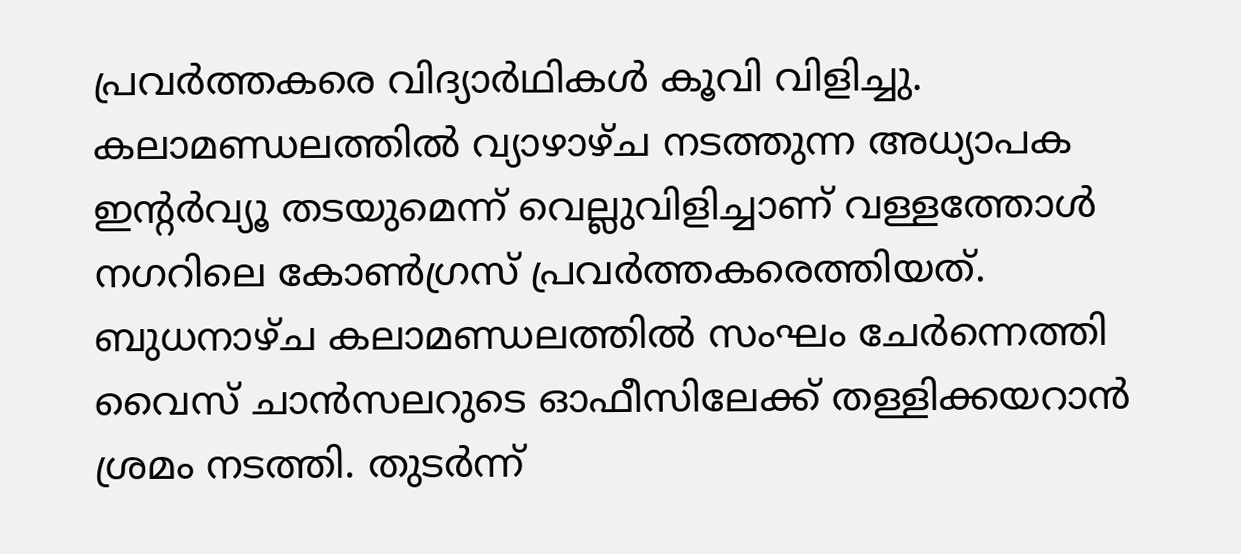പ്രവർത്തകരെ വിദ്യാർഥികൾ കൂവി വിളിച്ചു. കലാമണ്ഡലത്തിൽ വ്യാഴാഴ്ച നടത്തുന്ന അധ്യാപക ഇന്റർവ്യൂ തടയുമെന്ന് വെല്ലുവിളിച്ചാണ് വള്ളത്തോൾ നഗറിലെ കോൺഗ്രസ് പ്രവർത്തകരെത്തിയത്. ബുധനാഴ്ച കലാമണ്ഡലത്തിൽ സംഘം ചേർന്നെത്തി വൈസ് ചാൻസലറുടെ ഓഫീസിലേക്ക് തള്ളിക്കയറാൻ ശ്രമം നടത്തി. തുടർന്ന്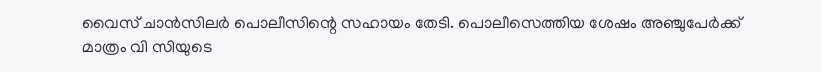വൈസ് ചാൻസിലർ പൊലീസിന്റെ സഹായം തേടി. പൊലീസെത്തിയ ശേഷം അഞ്ചുപേർക്ക് മാത്രം വി സിയുടെ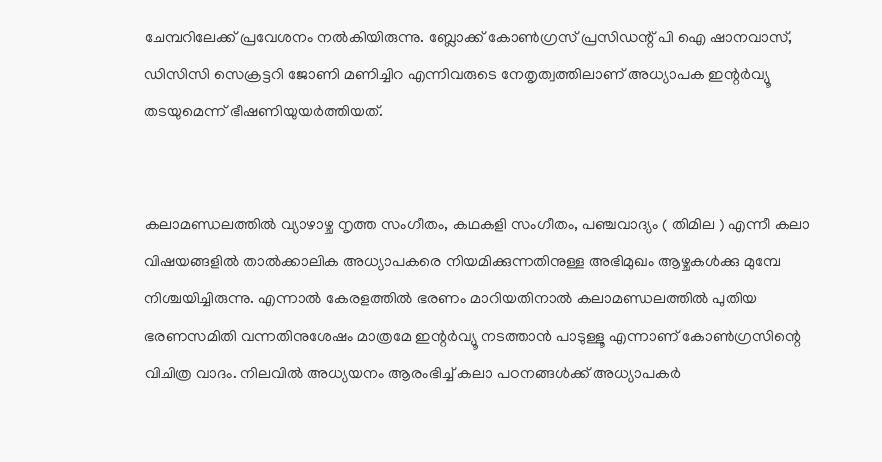ചേമ്പറിലേക്ക് പ്രവേശനം നൽകിയിരുന്നു. ബ്ലോക്ക് കോൺഗ്രസ് പ്രസിഡന്റ് പി ഐ ഷാനവാസ്, ഡിസിസി സെക്രട്ടറി ജോണി മണിച്ചിറ എന്നിവരുടെ നേതൃത്വത്തിലാണ് അധ്യാപക ഇന്റർവ്യൂ തടയുമെന്ന് ഭീഷണിയുയർത്തിയത്.


കലാമണ്ഡലത്തിൽ വ്യാഴാഴ്ച നൃത്ത സംഗീതം, കഥകളി സംഗീതം, പഞ്ചവാദ്യം ( തിമില ) എന്നീ കലാ വിഷയങ്ങളിൽ താൽക്കാലിക അധ്യാപകരെ നിയമിക്കുന്നതിനുള്ള അഭിമുഖം ആഴ്ചകൾക്കു മുമ്പേ നിശ്ചയിച്ചിരുന്നു. എന്നാൽ കേരളത്തിൽ ഭരണം മാറിയതിനാൽ കലാമണ്ഡലത്തിൽ പുതിയ ഭരണസമിതി വന്നതിനുശേഷം മാത്രമേ ഇന്റർവ്യൂ നടത്താൻ പാടുള്ളൂ എന്നാണ് കോൺഗ്രസിന്റെ വിചിത്ര വാദം. നിലവിൽ അധ്യയനം ആരംഭിച്ച് കലാ പഠനങ്ങൾക്ക് അധ്യാപകർ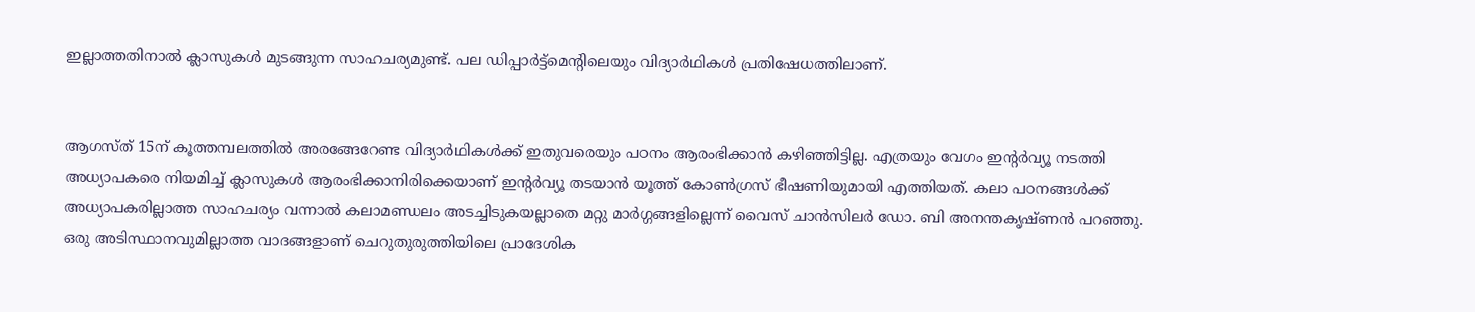ഇല്ലാത്തതിനാൽ ക്ലാസുകൾ മുടങ്ങുന്ന സാഹചര്യമുണ്ട്. പല ഡിപ്പാർട്ട്മെന്റിലെയും വിദ്യാർഥികൾ പ്രതിഷേധത്തിലാണ്.


ആഗസ്ത് 15ന് കൂത്തമ്പലത്തിൽ അരങ്ങേറേണ്ട വിദ്യാർഥികൾക്ക് ഇതുവരെയും പഠനം ആരംഭിക്കാൻ കഴിഞ്ഞിട്ടില്ല. എത്രയും വേഗം ഇന്റർവ്യൂ നടത്തി അധ്യാപകരെ നിയമിച്ച് ക്ലാസുകൾ ആരംഭിക്കാനിരിക്കെയാണ് ഇന്റർവ്യൂ തടയാൻ യൂത്ത് കോൺഗ്രസ് ഭീഷണിയുമായി എത്തിയത്. കലാ പഠനങ്ങൾക്ക് അധ്യാപകരില്ലാത്ത സാഹചര്യം വന്നാൽ കലാമണ്ഡലം അടച്ചിടുകയല്ലാതെ മറ്റു മാർഗ്ഗങ്ങളില്ലെന്ന് വൈസ് ചാൻസിലർ ഡോ. ബി അനന്തകൃഷ്ണൻ പറഞ്ഞു. ഒരു അടിസ്ഥാനവുമില്ലാത്ത വാദങ്ങളാണ് ചെറുതുരുത്തിയിലെ പ്രാദേശിക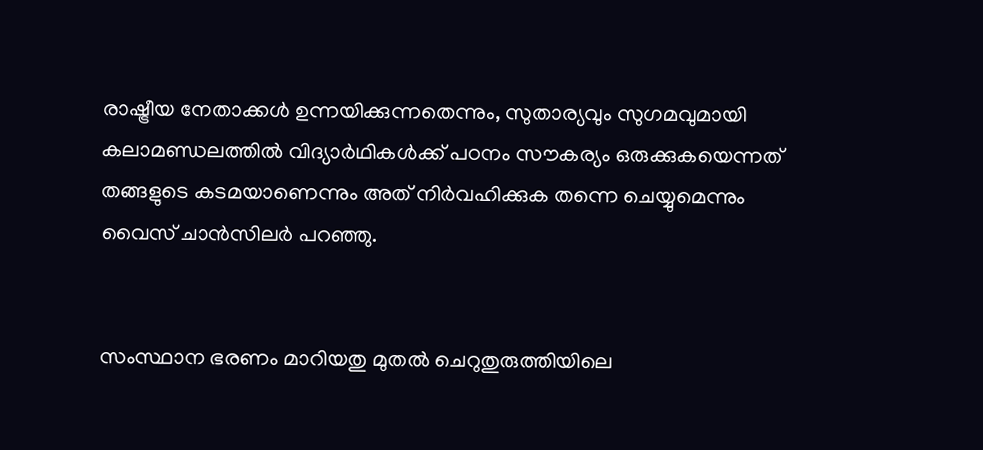രാഷ്ട്രീയ നേതാക്കൾ ഉന്നയിക്കുന്നതെന്നും, സുതാര്യവും സുഗമവുമായി കലാമണ്ഡലത്തിൽ വിദ്യാർഥികൾക്ക് പഠനം സൗകര്യം ഒരുക്കുകയെന്നത് തങ്ങളുടെ കടമയാണെന്നും അത് നിർവഹിക്കുക തന്നെ ചെയ്യുമെന്നും വൈസ് ചാൻസിലർ പറഞ്ഞു.


സംസ്ഥാന ഭരണം മാറിയതു മുതൽ ചെറുതുരുത്തിയിലെ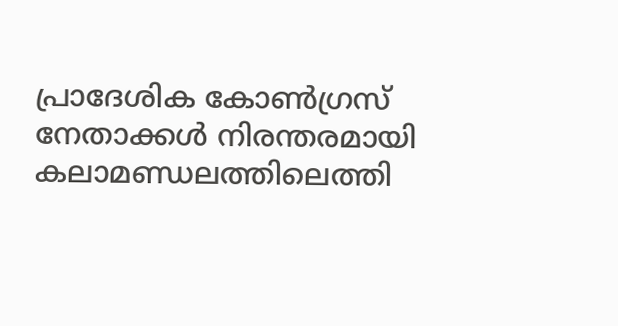പ്രാദേശിക കോൺഗ്രസ് നേതാക്കൾ നിരന്തരമായി കലാമണ്ഡലത്തിലെത്തി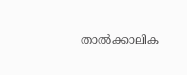താൽക്കാലിക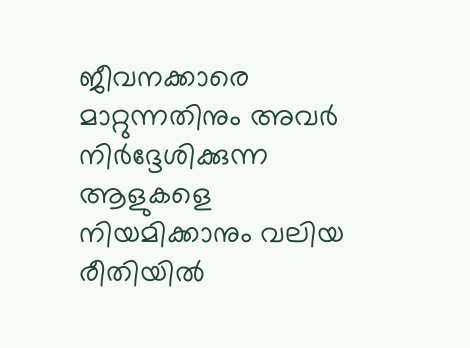ജീവനക്കാരെ മാറ്റുന്നതിനും അവർ നിർദ്ദേശിക്കുന്ന ആളുകളെ നിയമിക്കാനും വലിയ രീതിയിൽ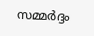സമ്മർദ്ദം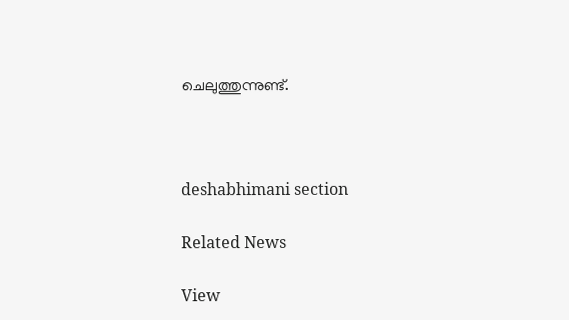ചെലുത്തുന്നുണ്ട്.



deshabhimani section

Related News

View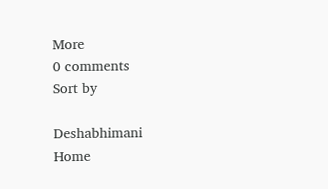More
0 comments
Sort by

Deshabhimani
Home